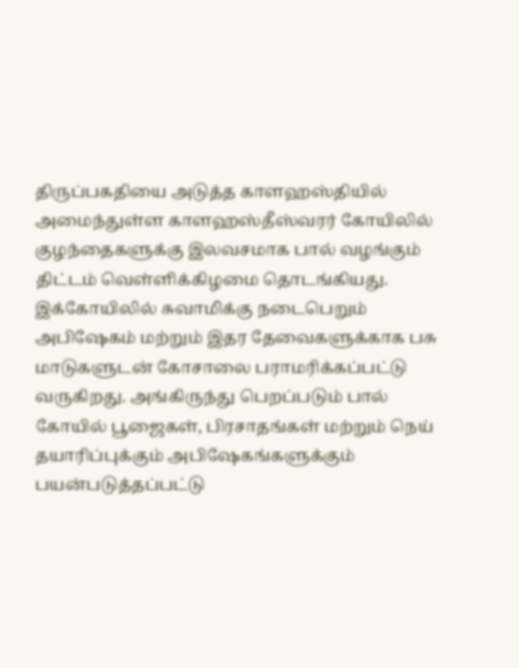திருப்பகதியை அடுத்த காளஹஸ்தியில் அமைந்துள்ள காளஹஸ்தீஸ்வரர் கோயிலில் குழந்தைகளுக்கு இலவசமாக பால் வழங்கும் திட்டம் வெள்ளிக்கிழமை தொடங்கியது.
இக்கோயிலில் சுவாமிக்கு நடைபெறும் அபிஷேகம் மற்றும் இதர தேவைகளுக்காக பசு மாடுகளுடன் கோசாலை பராமரிக்கப்பட்டு வருகிறது. அங்கிருந்து பெறப்படும் பால் கோயில் பூஜைகள், பிரசாதங்கள் மற்றும் நெய் தயாரிப்புக்கும் அபிஷேகங்களுக்கும் பயன்படுத்தப்பட்டு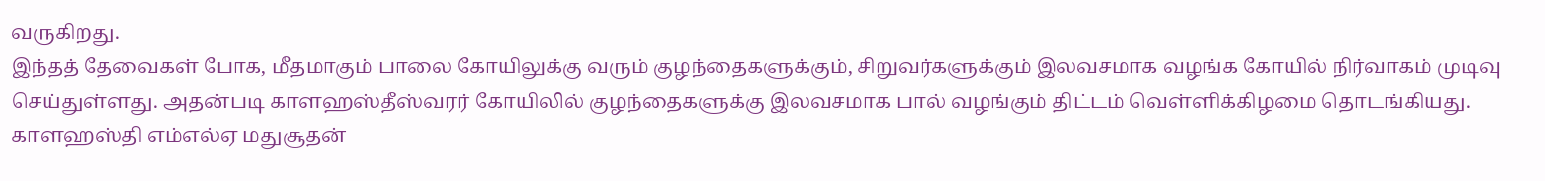வருகிறது.
இந்தத் தேவைகள் போக, மீதமாகும் பாலை கோயிலுக்கு வரும் குழந்தைகளுக்கும், சிறுவர்களுக்கும் இலவசமாக வழங்க கோயில் நிர்வாகம் முடிவு செய்துள்ளது. அதன்படி காளஹஸ்தீஸ்வரர் கோயிலில் குழந்தைகளுக்கு இலவசமாக பால் வழங்கும் திட்டம் வெள்ளிக்கிழமை தொடங்கியது. காளஹஸ்தி எம்எல்ஏ மதுசூதன்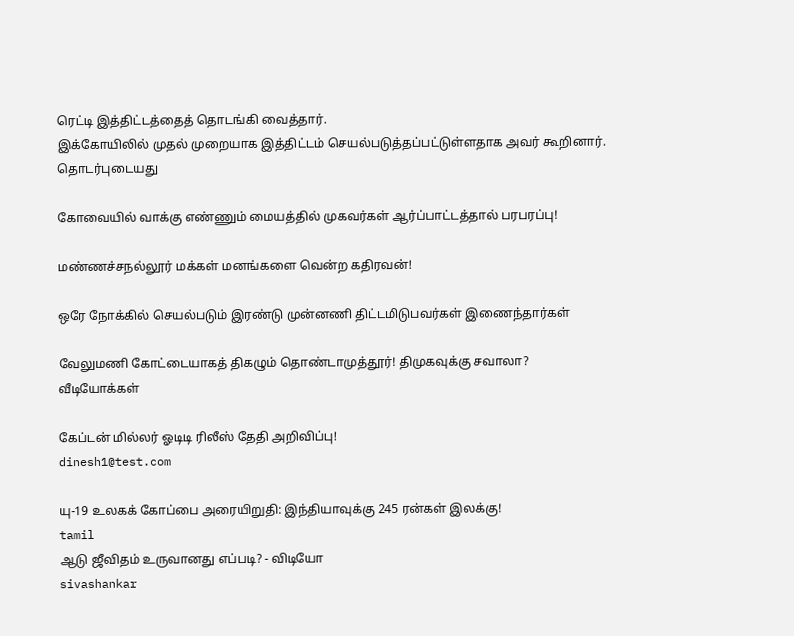ரெட்டி இத்திட்டத்தைத் தொடங்கி வைத்தார்.
இக்கோயிலில் முதல் முறையாக இத்திட்டம் செயல்படுத்தப்பட்டுள்ளதாக அவர் கூறினார்.
தொடர்புடையது

கோவையில் வாக்கு எண்ணும் மையத்தில் முகவர்கள் ஆர்ப்பாட்டத்தால் பரபரப்பு!

மண்ணச்சநல்லூர் மக்கள் மனங்களை வென்ற கதிரவன்!

ஒரே நோக்கில் செயல்படும் இரண்டு முன்னணி திட்டமிடுபவர்கள் இணைந்தார்கள்

வேலுமணி கோட்டையாகத் திகழும் தொண்டாமுத்தூர்! திமுகவுக்கு சவாலா?
வீடியோக்கள்

கேப்டன் மில்லர் ஓடிடி ரிலீஸ் தேதி அறிவிப்பு!
dinesh1@test.com

யு-19 உலகக் கோப்பை அரையிறுதி: இந்தியாவுக்கு 245 ரன்கள் இலக்கு!
tamil
ஆடு ஜீவிதம் உருவானது எப்படி? - விடியோ
sivashankar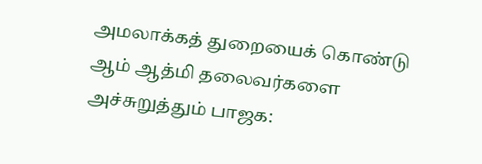அமலாக்கத் துறையைக் கொண்டு ஆம் ஆத்மி தலைவர்களை அச்சுறுத்தும் பாஜக: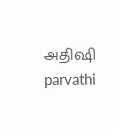அதிஷி
parvathi